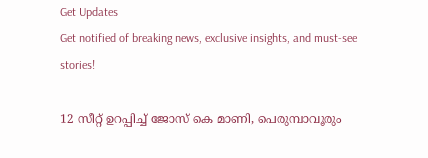Get Updates
Get notified of breaking news, exclusive insights, and must-see stories!

12 സീറ്റ് ഉറപ്പിച്ച് ജോസ് കെ മാണി, പെരുമ്പാവൂരും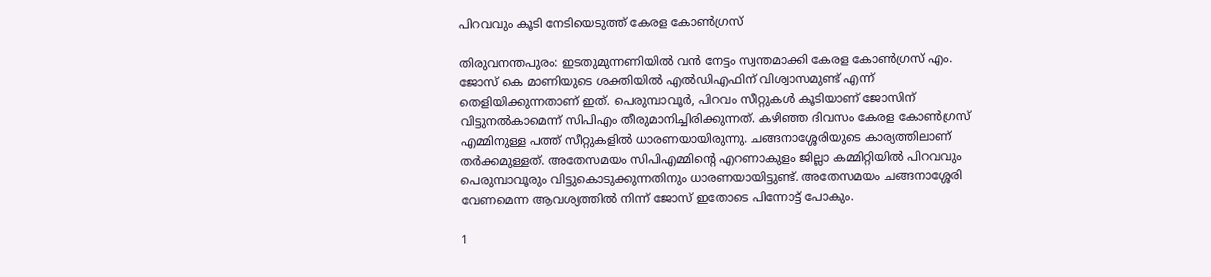പിറവവും കൂടി നേടിയെടുത്ത് കേരള കോണ്‍ഗ്രസ്

തിരുവനന്തപുരം: ഇടതുമുന്നണിയില്‍ വന്‍ നേട്ടം സ്വന്തമാക്കി കേരള കോണ്‍ഗ്രസ് എം. ജോസ് കെ മാണിയുടെ ശക്തിയില്‍ എല്‍ഡിഎഫിന് വിശ്വാസമുണ്ട് എന്ന് തെളിയിക്കുന്നതാണ് ഇത്. പെരുമ്പാവൂര്‍, പിറവം സീറ്റുകള്‍ കൂടിയാണ് ജോസിന് വിട്ടുനല്‍കാമെന്ന് സിപിഎം തീരുമാനിച്ചിരിക്കുന്നത്. കഴിഞ്ഞ ദിവസം കേരള കോണ്‍ഗ്രസ് എമ്മിനുള്ള പത്ത് സീറ്റുകളില്‍ ധാരണയായിരുന്നു. ചങ്ങനാശ്ശേരിയുടെ കാര്യത്തിലാണ് തര്‍ക്കമുള്ളത്. അതേസമയം സിപിഎമ്മിന്റെ എറണാകുളം ജില്ലാ കമ്മിറ്റിയില്‍ പിറവവും പെരുമ്പാവൂരും വിട്ടുകൊടുക്കുന്നതിനും ധാരണയായിട്ടുണ്ട്. അതേസമയം ചങ്ങനാശ്ശേരി വേണമെന്ന ആവശ്യത്തില്‍ നിന്ന് ജോസ് ഇതോടെ പിന്നോട്ട് പോകും.

1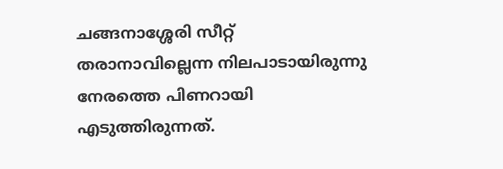ചങ്ങനാശ്ശേരി സീറ്റ് തരാനാവില്ലെന്ന നിലപാടായിരുന്നു നേരത്തെ പിണറായി എടുത്തിരുന്നത്.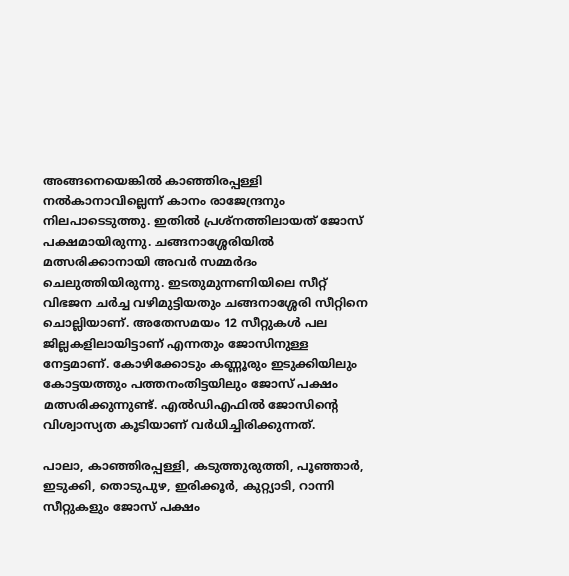അങ്ങനെയെങ്കില്‍ കാഞ്ഞിരപ്പള്ളി നല്‍കാനാവില്ലെന്ന് കാനം രാജേന്ദ്രനും നിലപാടെടുത്തു. ഇതില്‍ പ്രശ്‌നത്തിലായത് ജോസ് പക്ഷമായിരുന്നു. ചങ്ങനാശ്ശേരിയില്‍ മത്സരിക്കാനായി അവര്‍ സമ്മര്‍ദം ചെലുത്തിയിരുന്നു. ഇടതുമുന്നണിയിലെ സീറ്റ് വിഭജന ചര്‍ച്ച വഴിമുട്ടിയതും ചങ്ങനാശ്ശേരി സീറ്റിനെ ചൊല്ലിയാണ്. അതേസമയം 12 സീറ്റുകള്‍ പല ജില്ലകളിലായിട്ടാണ് എന്നതും ജോസിനുള്ള നേട്ടമാണ്. കോഴിക്കോടും കണ്ണൂരും ഇടുക്കിയിലും കോട്ടയത്തും പത്തനംതിട്ടയിലും ജോസ് പക്ഷം മത്സരിക്കുന്നുണ്ട്. എല്‍ഡിഎഫില്‍ ജോസിന്റെ വിശ്വാസ്യത കൂടിയാണ് വര്‍ധിച്ചിരിക്കുന്നത്.

പാലാ, കാഞ്ഞിരപ്പള്ളി, കടുത്തുരുത്തി, പൂഞ്ഞാര്‍, ഇടുക്കി, തൊടുപുഴ, ഇരിക്കൂര്‍, കുറ്റ്യാടി, റാന്നി സീറ്റുകളും ജോസ് പക്ഷം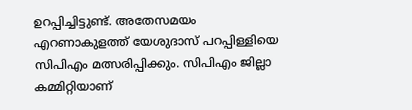ഉറപ്പിച്ചിട്ടുണ്ട്. അതേസമയം എറണാകുളത്ത് യേശുദാസ് പറപ്പിള്ളിയെ സിപിഎം മത്സരിപ്പിക്കും. സിപിഎം ജില്ലാ കമ്മിറ്റിയാണ്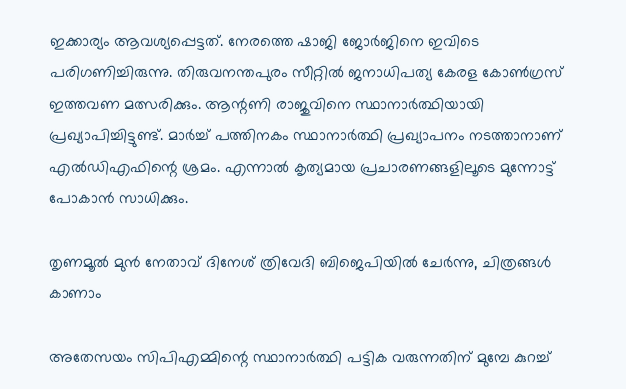ഇക്കാര്യം ആവശ്യപ്പെട്ടത്. നേരത്തെ ഷാജി ജോര്‍ജിനെ ഇവിടെ പരിഗണിച്ചിരുന്നു. തിരുവനന്തപുരം സീറ്റില്‍ ജനാധിപത്യ കേരള കോണ്‍ഗ്രസ് ഇത്തവണ മത്സരിക്കും. ആന്റണി രാജുവിനെ സ്ഥാനാര്‍ത്ഥിയായി പ്രഖ്യാപിച്ചിട്ടുണ്ട്. മാര്‍ച്ച് പത്തിനകം സ്ഥാനാര്‍ത്ഥി പ്രഖ്യാപനം നടത്താനാണ് എല്‍ഡിഎഫിന്റെ ശ്രമം. എന്നാല്‍ കൃത്യമായ പ്രചാരണങ്ങളിലൂടെ മുന്നോട്ട് പോകാന്‍ സാധിക്കും.

തൃണമൂല്‍ മുന്‍ നേതാവ് ദിനേശ് ത്രിവേദി ബിജെപിയില്‍ ചേര്‍ന്നു, ചിത്രങ്ങള്‍ കാണാം

അതേസയം സിപിഎമ്മിന്റെ സ്ഥാനാര്‍ത്ഥി പട്ടിക വരുന്നതിന് മുമ്പേ കുറച്ച്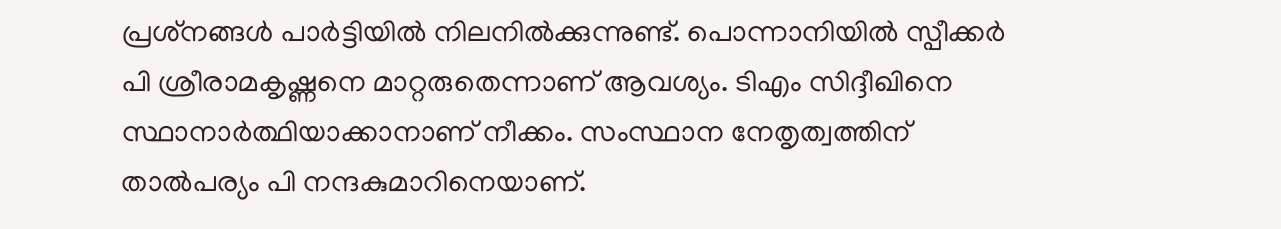പ്രശ്‌നങ്ങള്‍ പാര്‍ട്ടിയില്‍ നിലനില്‍ക്കുന്നുണ്ട്. പൊന്നാനിയില്‍ സ്പീക്കര്‍ പി ശ്രീരാമകൃഷ്ണനെ മാറ്റരുതെന്നാണ് ആവശ്യം. ടിഎം സിദ്ദീഖിനെ സ്ഥാനാര്‍ത്ഥിയാക്കാനാണ് നീക്കം. സംസ്ഥാന നേതൃത്വത്തിന് താല്‍പര്യം പി നന്ദകുമാറിനെയാണ്.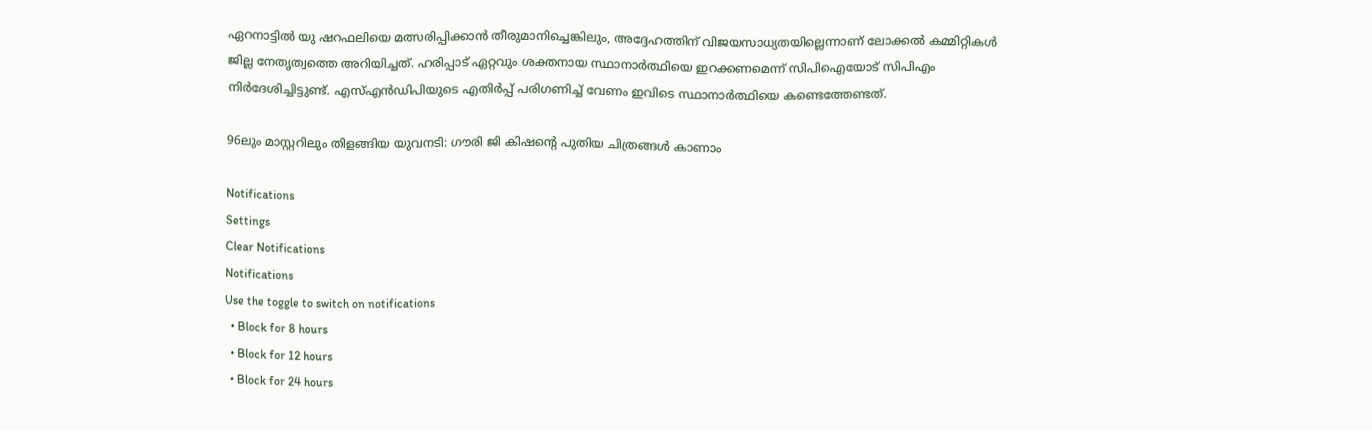ഏറനാട്ടില്‍ യു ഷറഫലിയെ മത്സരിപ്പിക്കാന്‍ തീരുമാനിച്ചെങ്കിലും, അദ്ദേഹത്തിന് വിജയസാധ്യതയില്ലെന്നാണ് ലോക്കല്‍ കമ്മിറ്റികള്‍ ജില്ല നേതൃത്വത്തെ അറിയിച്ചത്. ഹരിപ്പാട് ഏറ്റവും ശക്തനായ സ്ഥാനാര്‍ത്ഥിയെ ഇറക്കണമെന്ന് സിപിഐയോട് സിപിഎം നിര്‍ദേശിച്ചിട്ടുണ്ട്. എസ്എന്‍ഡിപിയുടെ എതിര്‍പ്പ് പരിഗണിച്ച് വേണം ഇവിടെ സ്ഥാനാര്‍ത്ഥിയെ കണ്ടെത്തേണ്ടത്.

96ലും മാസ്റ്ററിലും തിളങ്ങിയ യുവനടി: ഗൗരി ജി കിഷന്റെ പുതിയ ചിത്രങ്ങള്‍ കാണാം

Notifications
Settings
Clear Notifications
Notifications
Use the toggle to switch on notifications
  • Block for 8 hours
  • Block for 12 hours
  • Block for 24 hours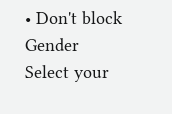• Don't block
Gender
Select your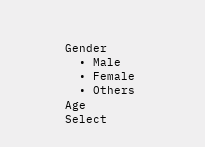Gender
  • Male
  • Female
  • Others
Age
Select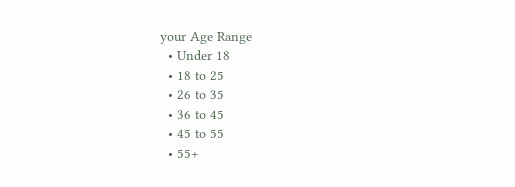your Age Range
  • Under 18
  • 18 to 25
  • 26 to 35
  • 36 to 45
  • 45 to 55
  • 55+